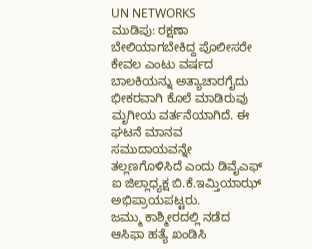UN NETWORKS
ಮುಡಿಪು: ರಕ್ಷಣಾ ಬೇಲಿಯಾಗಬೇಕಿದ್ದ ಪೊಲೀಸರೇ ಕೇವಲ ಎಂಟು ವರ್ಷದ ಬಾಲಕಿಯನ್ನು ಅತ್ಯಾಚಾರಗೈದು ಭೀಕರವಾಗಿ ಕೊಲೆ ಮಾಡಿರುವು ಮೃಗೀಯ ವರ್ತನೆಯಾಗಿದೆ. ಈ ಘಟನೆ ಮಾನವ ಸಮುದಾಯವನ್ನೇ ತಲ್ಲಣಗೊಳಿಸಿದೆ ಎಂದು ಡಿವೈಎಫ್ ಐ ಜಿಲ್ಲಾಧ್ಯಕ್ಷ ಬಿ.ಕೆ.ಇಮ್ತಿಯಾಝ್ ಅಭಿಪ್ರಾಯಪಟ್ಟರು.
ಜಮ್ಮು ಕಾಶ್ಮೀರದಲ್ಲಿ ನಡೆದ ಆಸಿಫಾ ಹತ್ಯೆ ಖಂಡಿಸಿ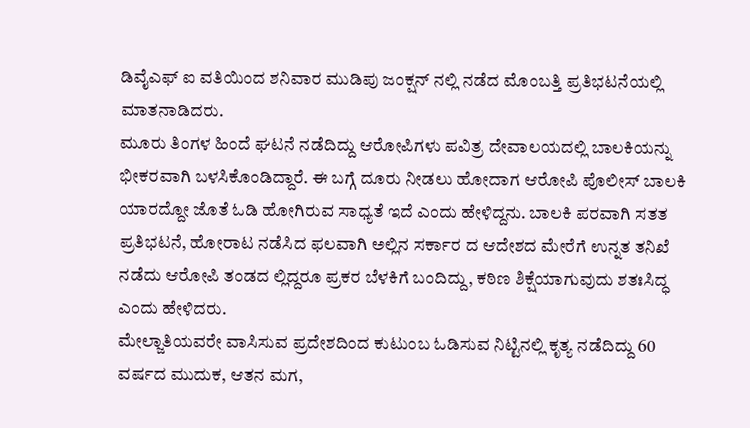ಡಿವೈಎಫ್ ಐ ವತಿಯಿಂದ ಶನಿವಾರ ಮುಡಿಪು ಜಂಕ್ಷನ್ ನಲ್ಲಿ ನಡೆದ ಮೊಂಬತ್ತಿ ಪ್ರತಿಭಟನೆಯಲ್ಲಿ ಮಾತನಾಡಿದರು.
ಮೂರು ತಿಂಗಳ ಹಿಂದೆ ಘಟನೆ ನಡೆದಿದ್ದು ಆರೋಪಿಗಳು ಪವಿತ್ರ ದೇವಾಲಯದಲ್ಲಿ ಬಾಲಕಿಯನ್ನು ಭೀಕರವಾಗಿ ಬಳಸಿಕೊಂಡಿದ್ದಾರೆ. ಈ ಬಗ್ಗೆ ದೂರು ನೀಡಲು ಹೋದಾಗ ಆರೋಪಿ ಪೊಲೀಸ್ ಬಾಲಕಿ ಯಾರದ್ದೋ ಜೊತೆ ಓಡಿ ಹೋಗಿರುವ ಸಾಧ್ಯತೆ ಇದೆ ಎಂದು ಹೇಳಿದ್ದನು. ಬಾಲಕಿ ಪರವಾಗಿ ಸತತ ಪ್ರತಿಭಟನೆ, ಹೋರಾಟ ನಡೆಸಿದ ಫಲವಾಗಿ ಅಲ್ಲಿನ ಸರ್ಕಾರ ದ ಆದೇಶದ ಮೇರೆಗೆ ಉನ್ನತ ತನಿಖೆ ನಡೆದು ಆರೋಪಿ ತಂಡದ ಲ್ಲಿದ್ದರೂ ಪ್ರಕರ ಬೆಳಕಿಗೆ ಬಂದಿದ್ದು, ಕಠಿಣ ಶಿಕ್ಷೆಯಾಗುವುದು ಶತಃಸಿದ್ಧ ಎಂದು ಹೇಳಿದರು.
ಮೇಲ್ಜಾತಿಯವರೇ ವಾಸಿಸುವ ಪ್ರದೇಶದಿಂದ ಕುಟುಂಬ ಓಡಿಸುವ ನಿಟ್ಟಿನಲ್ಲಿ ಕೃತ್ಯ ನಡೆದಿದ್ದು 60 ವರ್ಷದ ಮುದುಕ, ಆತನ ಮಗ,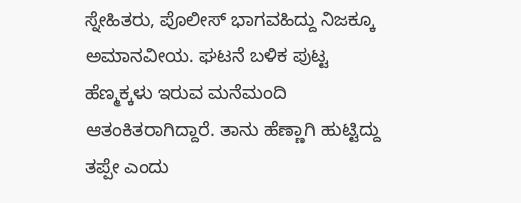ಸ್ನೇಹಿತರು, ಪೊಲೀಸ್ ಭಾಗವಹಿದ್ದು ನಿಜಕ್ಕೂ ಅಮಾನವೀಯ. ಘಟನೆ ಬಳಿಕ ಪುಟ್ಟ ಹೆಣ್ಮಕ್ಕಳು ಇರುವ ಮನೆಮಂದಿ ಆತಂಕಿತರಾಗಿದ್ದಾರೆ. ತಾನು ಹೆಣ್ಣಾಗಿ ಹುಟ್ಟಿದ್ದು ತಪ್ಪೇ ಎಂದು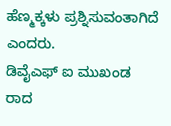ಹೆಣ್ಮಕ್ಕಳು ಪ್ರಶ್ನಿಸುವಂತಾಗಿದೆ ಎಂದರು.
ಡಿವೈಎಫ್ ಐ ಮುಖಂಡ ರಾದ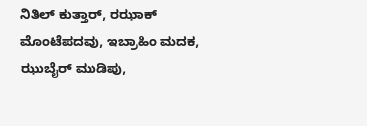ನಿತಿಲ್ ಕುತ್ತಾರ್, ರಝಾಕ್ ಮೊಂಟೆಪದವು, ಇಬ್ರಾಹಿಂ ಮದಕ, ಝುಬೈರ್ ಮುಡಿಪು,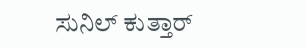ಸುನಿಲ್ ಕುತ್ತಾರ್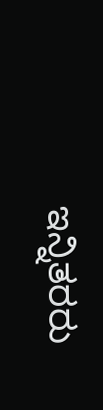ಇನ್ನಿತರರು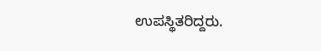ಉಪಸ್ಥಿತರಿದ್ದರು.